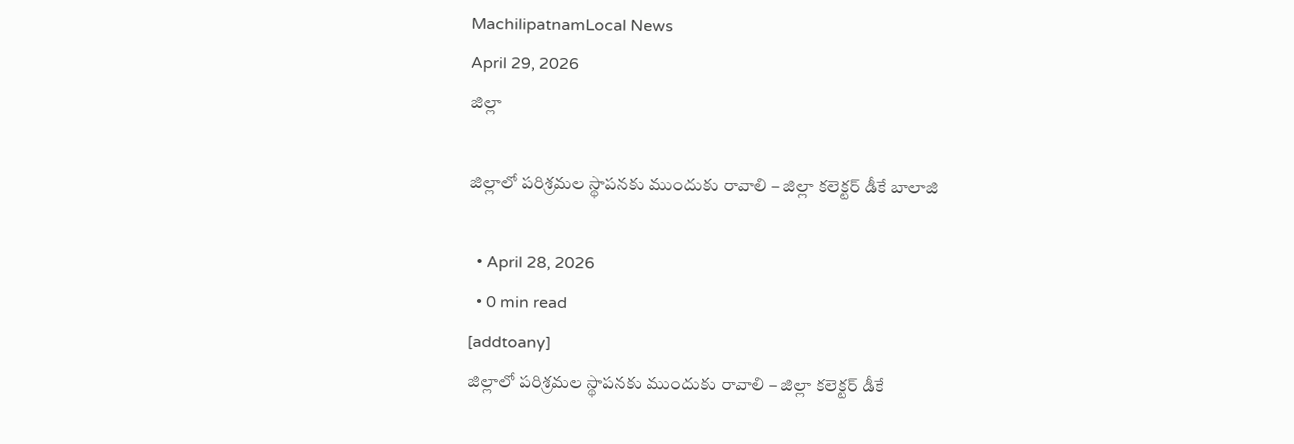MachilipatnamLocal News
April 29, 2026
జిల్లా

జిల్లాలో పరిశ్రమల స్థాపనకు ముందుకు రావాలి – జిల్లా కలెక్టర్ డీకే బాలాజి

  • April 28, 2026
  • 0 min read
[addtoany]
జిల్లాలో పరిశ్రమల స్థాపనకు ముందుకు రావాలి – జిల్లా కలెక్టర్ డీకే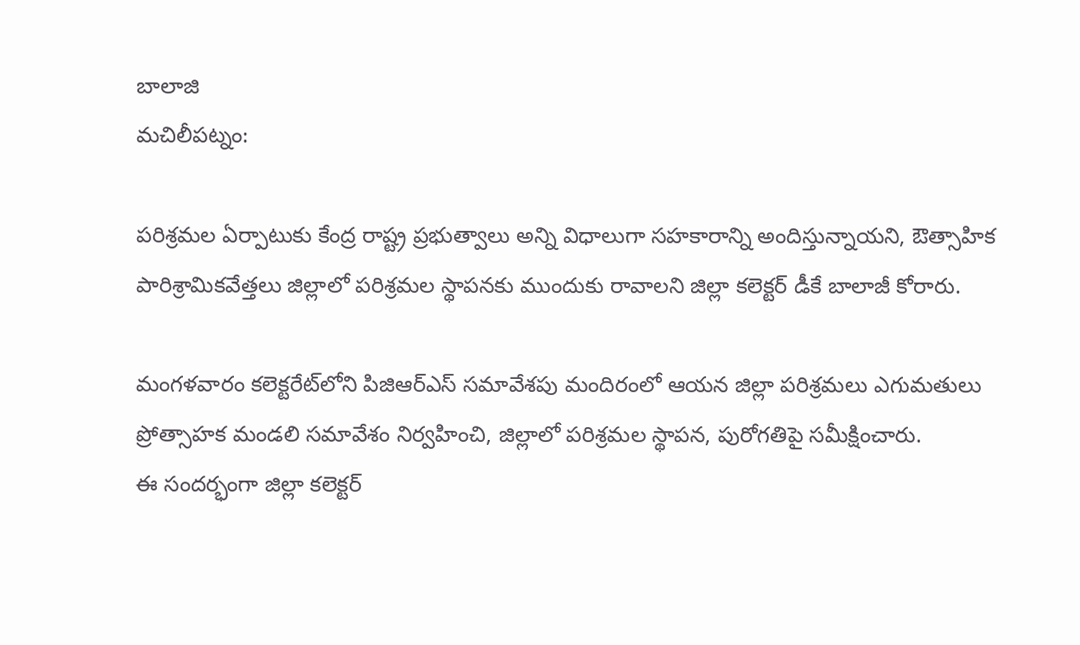బాలాజి
మచిలీపట్నం:

పరిశ్రమల ఏర్పాటుకు కేంద్ర రాష్ట్ర ప్రభుత్వాలు అన్ని విధాలుగా సహకారాన్ని అందిస్తున్నాయని, ఔత్సాహిక పారిశ్రామికవేత్తలు జిల్లాలో పరిశ్రమల స్థాపనకు ముందుకు రావాలని జిల్లా కలెక్టర్ డీకే బాలాజీ కోరారు.

మంగళవారం కలెక్టరేట్‌లోని పిజిఆర్ఎస్ సమావేశపు మందిరంలో ఆయన జిల్లా పరిశ్రమలు ఎగుమతులు ప్రోత్సాహక మండలి సమావేశం నిర్వహించి, జిల్లాలో పరిశ్రమల స్థాపన, పురోగతిపై సమీక్షించారు.
ఈ సందర్భంగా జిల్లా కలెక్టర్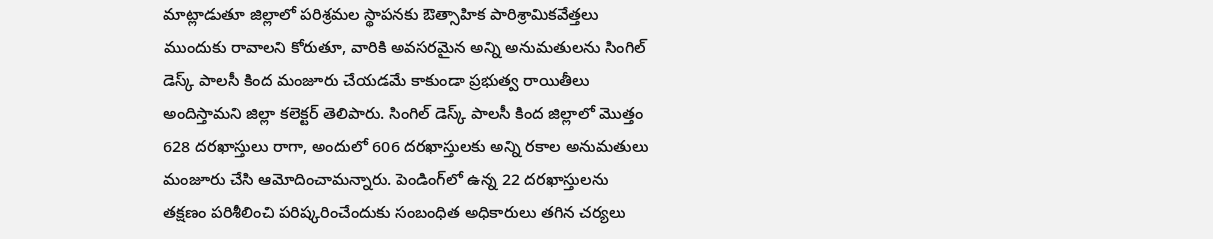మాట్లాడుతూ జిల్లాలో పరిశ్రమల స్థాపనకు ఔత్సాహిక పారిశ్రామికవేత్తలు ముందుకు రావాలని కోరుతూ, వారికి అవసరమైన అన్ని అనుమతులను సింగిల్ డెస్క్ పాలసీ కింద మంజూరు చేయడమే కాకుండా ప్రభుత్వ రాయితీలు అందిస్తామని జిల్లా కలెక్టర్ తెలిపారు. సింగిల్ డెస్క్ పాలసీ కింద జిల్లాలో మొత్తం 628 దరఖాస్తులు రాగా, అందులో 606 దరఖాస్తులకు అన్ని రకాల అనుమతులు మంజూరు చేసి ఆమోదించామన్నారు. పెండింగ్‌లో ఉన్న 22 దరఖాస్తులను తక్షణం పరిశీలించి పరిష్కరించేందుకు సంబంధిత అధికారులు తగిన చర్యలు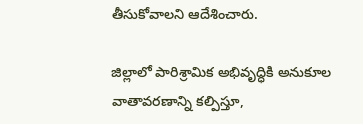తీసుకోవాలని ఆదేశించారు.

జిల్లాలో పారిశ్రామిక అభివృద్ధికి అనుకూల వాతావరణాన్ని కల్పిస్తూ,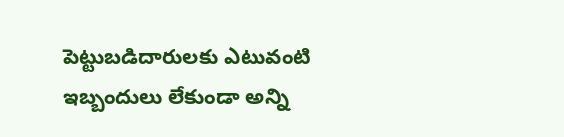పెట్టుబడిదారులకు ఎటువంటి ఇబ్బందులు లేకుండా అన్ని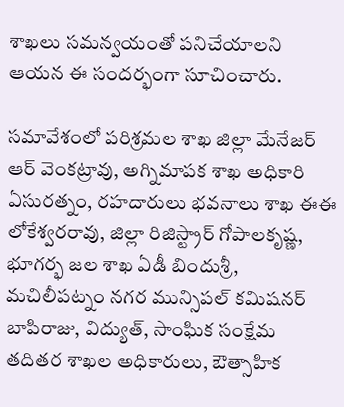శాఖలు సమన్వయంతో పనిచేయాలని ఆయన ఈ సందర్భంగా సూచించారు.

సమావేశంలో పరిశ్రమల శాఖ జిల్లా మేనేజర్ ఆర్ వెంకట్రావు, అగ్నిమాపక శాఖ అధికారి ఏసురత్నం, రహదారులు భవనాలు శాఖ ఈఈ లోకేశ్వరరావు, జిల్లా రిజిస్ట్రార్ గోపాలకృష్ణ, భూగర్భ జల శాఖ ఏడీ బిందుశ్రీ, మచిలీపట్నం నగర మున్సిపల్ కమిషనర్ బాపిరాజు, విద్యుత్, సాంఘిక సంక్షేమ తదితర శాఖల అధికారులు, ఔత్సాహిక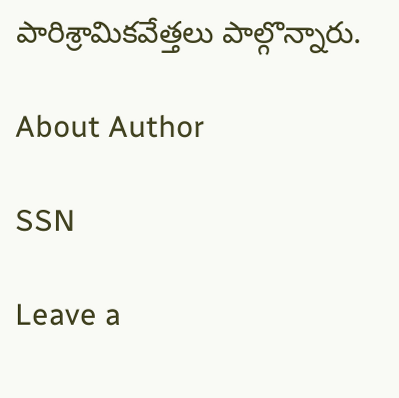పారిశ్రామికవేత్తలు పాల్గొన్నారు.

About Author

SSN

Leave a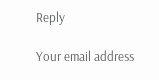Reply

Your email address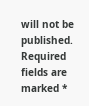will not be published. Required fields are marked *